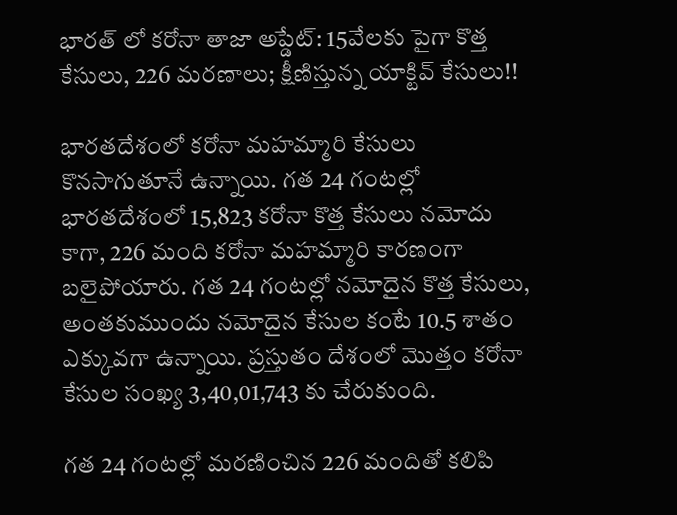భారత్ లో కరోనా తాజా అప్డేట్: 15వేలకు పైగా కొత్త కేసులు, 226 మరణాలు; క్షీణిస్తున్న యాక్టివ్ కేసులు!!

భారతదేశంలో కరోనా మహమ్మారి కేసులు కొనసాగుతూనే ఉన్నాయి. గత 24 గంటల్లో భారతదేశంలో 15,823 కరోనా కొత్త కేసులు నమోదు కాగా, 226 మంది కరోనా మహమ్మారి కారణంగా బలైపోయారు. గత 24 గంటల్లో నమోదైన కొత్త కేసులు, అంతకుముందు నమోదైన కేసుల కంటే 10.5 శాతం ఎక్కువగా ఉన్నాయి. ప్రస్తుతం దేశంలో మొత్తం కరోనా కేసుల సంఖ్య 3,40,01,743 కు చేరుకుంది.

గత 24 గంటల్లో మరణించిన 226 మందితో కలిపి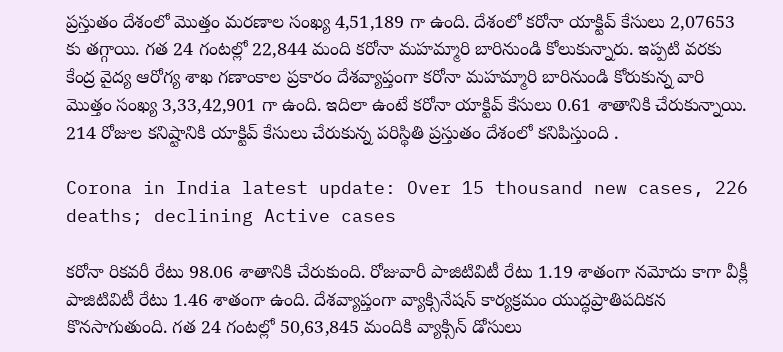ప్రస్తుతం దేశంలో మొత్తం మరణాల సంఖ్య 4,51,189 గా ఉంది. దేశంలో కరోనా యాక్టివ్ కేసులు 2,07653 కు తగ్గాయి. గత 24 గంటల్లో 22,844 మంది కరోనా మహమ్మారి బారినుండి కోలుకున్నారు. ఇప్పటి వరకు కేంద్ర వైద్య ఆరోగ్య శాఖ గణాంకాల ప్రకారం దేశవ్యాప్తంగా కరోనా మహమ్మారి బారినుండి కోరుకున్న వారి మొత్తం సంఖ్య 3,33,42,901 గా ఉంది. ఇదిలా ఉంటే కరోనా యాక్టివ్ కేసులు 0.61 శాతానికి చేరుకున్నాయి. 214 రోజుల కనిష్టానికి యాక్టివ్ కేసులు చేరుకున్న పరిస్థితి ప్రస్తుతం దేశంలో కనిపిస్తుంది .

Corona in India latest update: Over 15 thousand new cases, 226 deaths; declining Active cases

కరోనా రికవరీ రేటు 98.06 శాతానికి చేరుకుంది. రోజువారీ పాజిటివిటీ రేటు 1.19 శాతంగా నమోదు కాగా వీక్లీ పాజిటివిటీ రేటు 1.46 శాతంగా ఉంది. దేశవ్యాప్తంగా వ్యాక్సినేషన్ కార్యక్రమం యుద్ధప్రాతిపదికన కొనసాగుతుంది. గత 24 గంటల్లో 50,63,845 మందికి వ్యాక్సిన్ డోసులు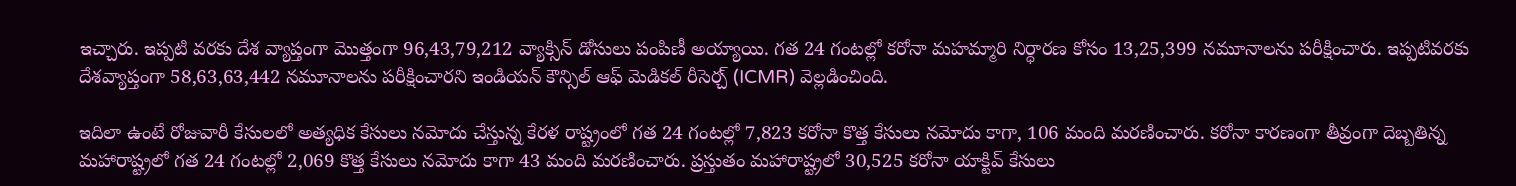ఇచ్చారు. ఇప్పటి వరకు దేశ వ్యాప్తంగా మొత్తంగా 96,43,79,212 వ్యాక్సిన్ డోసులు పంపిణీ అయ్యాయి. గత 24 గంటల్లో కరోనా మహమ్మారి నిర్ధారణ కోసం 13,25,399 నమూనాలను పరీక్షించారు. ఇప్పటివరకు దేశవ్యాప్తంగా 58,63,63,442 నమూనాలను పరీక్షించారని ఇండియన్ కౌన్సిల్ ఆఫ్ మెడికల్ రీసెర్చ్ (ICMR) వెల్లడించింది.

ఇదిలా ఉంటే రోజువారీ కేసులలో అత్యధిక కేసులు నమోదు చేస్తున్న కేరళ రాష్ట్రంలో గత 24 గంటల్లో 7,823 కరోనా కొత్త కేసులు నమోదు కాగా, 106 మంది మరణించారు. కరోనా కారణంగా తీవ్రంగా దెబ్బతిన్న మహారాష్ట్రలో గత 24 గంటల్లో 2,069 కొత్త కేసులు నమోదు కాగా 43 మంది మరణించారు. ప్రస్తుతం మహారాష్ట్రలో 30,525 కరోనా యాక్టివ్ కేసులు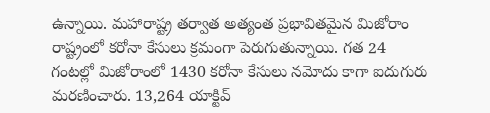ఉన్నాయి. మహారాష్ట్ర తర్వాత అత్యంత ప్రభావితమైన మిజోరాం రాష్ట్రంలో కరోనా కేసులు క్రమంగా పెరుగుతున్నాయి. గత 24 గంటల్లో మిజోరాంలో 1430 కరోనా కేసులు నమోదు కాగా ఐదుగురు మరణించారు. 13,264 యాక్టివ్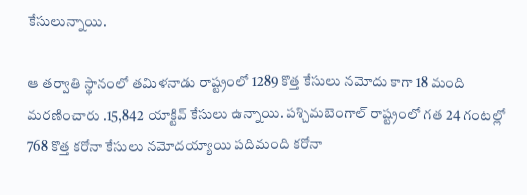కేసులున్నాయి.

ఆ తర్వాతి స్థానంలో తమిళనాడు రాష్ట్రంలో 1289 కొత్త కేసులు నమోదు కాగా 18 మంది మరణించారు .15,842 యాక్టివ్ కేసులు ఉన్నాయి. పశ్చిమబెంగాల్ రాష్ట్రంలో గత 24 గంటల్లో 768 కొత్త కరోనా కేసులు నమోదయ్యాయి పదిమంది కరోనా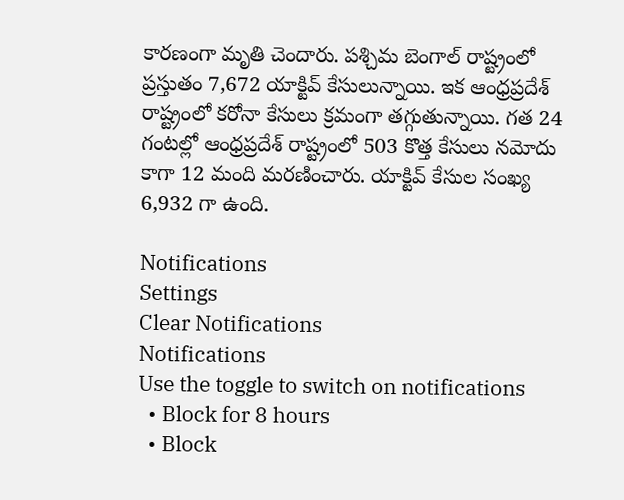కారణంగా మృతి చెందారు. పశ్చిమ బెంగాల్ రాష్ట్రంలో ప్రస్తుతం 7,672 యాక్టివ్ కేసులున్నాయి. ఇక ఆంధ్రప్రదేశ్ రాష్ట్రంలో కరోనా కేసులు క్రమంగా తగ్గుతున్నాయి. గత 24 గంటల్లో ఆంధ్రప్రదేశ్ రాష్ట్రంలో 503 కొత్త కేసులు నమోదు కాగా 12 మంది మరణించారు. యాక్టివ్ కేసుల సంఖ్య 6,932 గా ఉంది.

Notifications
Settings
Clear Notifications
Notifications
Use the toggle to switch on notifications
  • Block for 8 hours
  • Block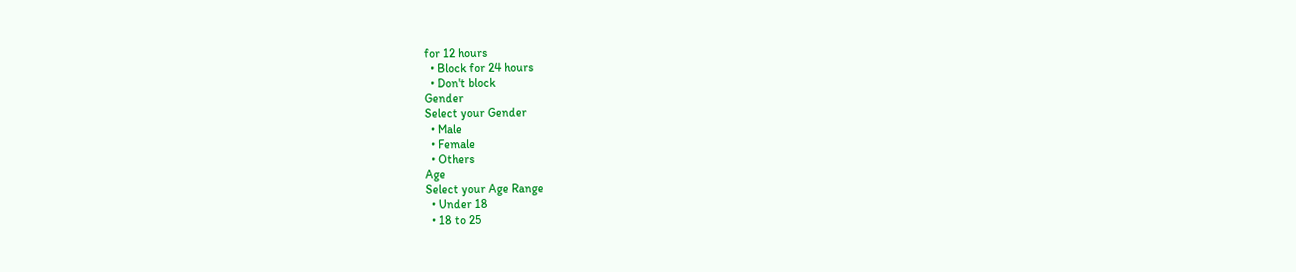for 12 hours
  • Block for 24 hours
  • Don't block
Gender
Select your Gender
  • Male
  • Female
  • Others
Age
Select your Age Range
  • Under 18
  • 18 to 25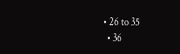• 26 to 35
  • 36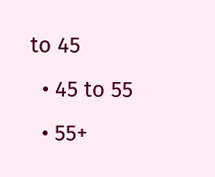to 45
  • 45 to 55
  • 55+